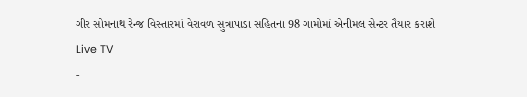ગીર સોમનાથ રેન્જ વિસ્તારમાં વેરાવળ સુત્રાપાડા સહિતના 98 ગામોમાં એનીમલ સેન્ટર તૈયાર કરાશે
Live TV
-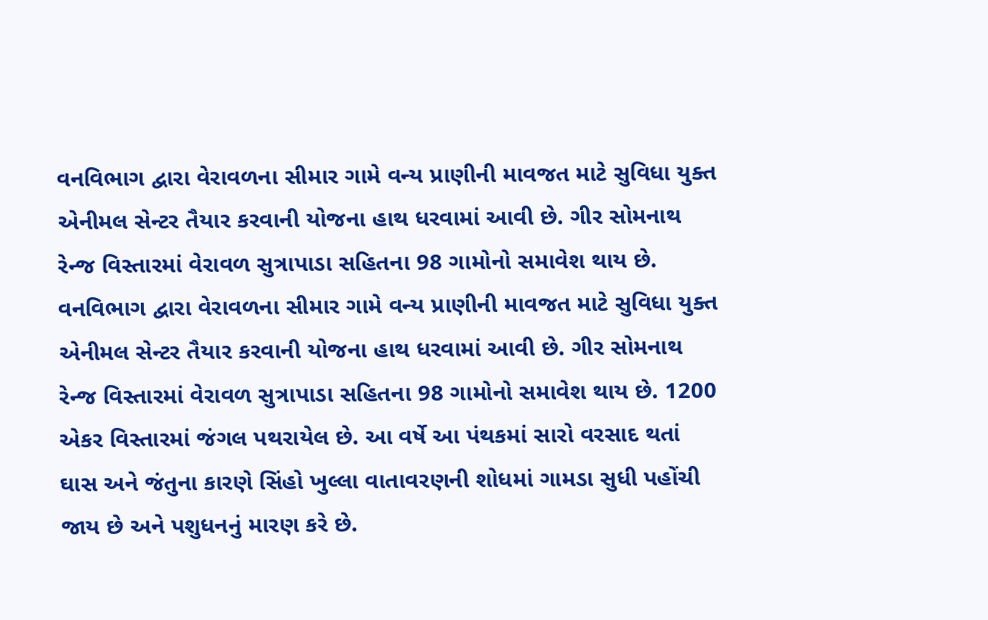વનવિભાગ દ્વારા વેરાવળના સીમાર ગામે વન્ય પ્રાણીની માવજત માટે સુવિધા યુક્ત એનીમલ સેન્ટર તૈયાર કરવાની યોજના હાથ ધરવામાં આવી છે. ગીર સોમનાથ રેન્જ વિસ્તારમાં વેરાવળ સુત્રાપાડા સહિતના 98 ગામોનો સમાવેશ થાય છે.
વનવિભાગ દ્વારા વેરાવળના સીમાર ગામે વન્ય પ્રાણીની માવજત માટે સુવિધા યુક્ત એનીમલ સેન્ટર તૈયાર કરવાની યોજના હાથ ધરવામાં આવી છે. ગીર સોમનાથ રેન્જ વિસ્તારમાં વેરાવળ સુત્રાપાડા સહિતના 98 ગામોનો સમાવેશ થાય છે. 1200 એકર વિસ્તારમાં જંગલ પથરાયેલ છે. આ વર્ષે આ પંથકમાં સારો વરસાદ થતાં ઘાસ અને જંતુના કારણે સિંહો ખુલ્લા વાતાવરણની શોધમાં ગામડા સુધી પહોંચી જાય છે અને પશુધનનું મારણ કરે છે.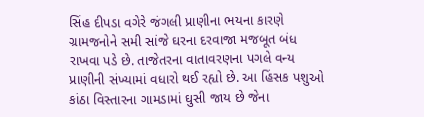સિંહ દીપડા વગેરે જંગલી પ્રાણીના ભયના કારણે ગ્રામજનોને સમી સાંજે ઘરના દરવાજા મજબૂત બંધ રાખવા પડે છે. તાજેતરના વાતાવરણના પગલે વન્ય પ્રાણીની સંખ્યામાં વધારો થઈ રહ્યો છે. આ હિંસક પશુઓ કાંઠા વિસ્તારના ગામડામાં ઘુસી જાય છે જેના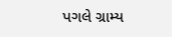પગલે ગ્રામ્ય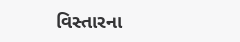વિસ્તારના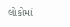લોકોમાં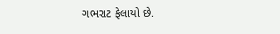ગભરાટ ફેલાયો છે.